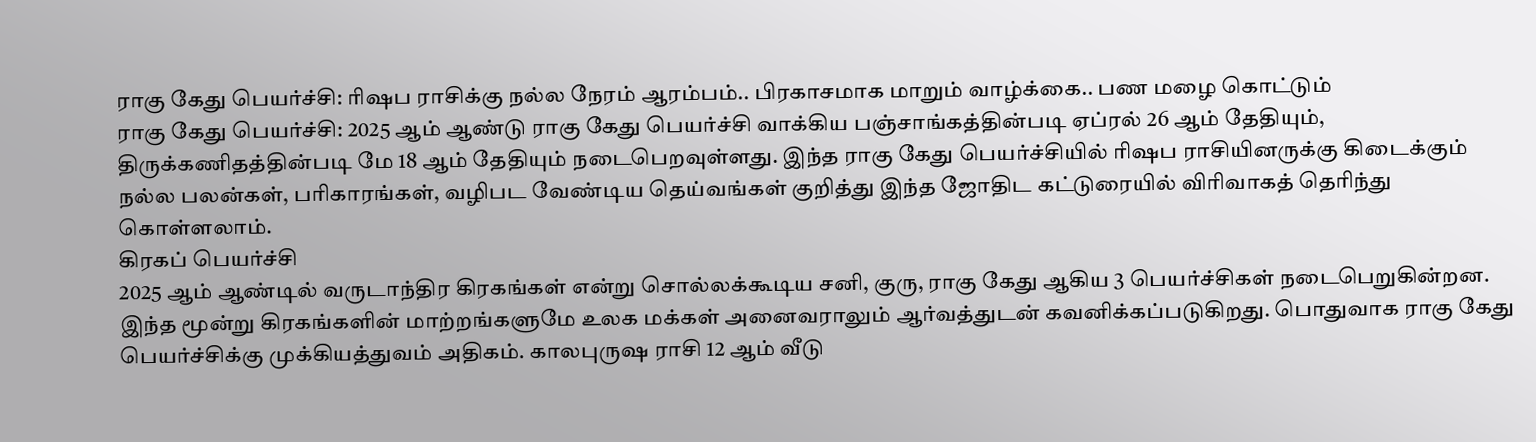ராகு கேது பெயர்ச்சி: ரிஷப ராசிக்கு நல்ல நேரம் ஆரம்பம்.. பிரகாசமாக மாறும் வாழ்க்கை.. பண மழை கொட்டும்
ராகு கேது பெயர்ச்சி: 2025 ஆம் ஆண்டு ராகு கேது பெயர்ச்சி வாக்கிய பஞ்சாங்கத்தின்படி ஏப்ரல் 26 ஆம் தேதியும், திருக்கணிதத்தின்படி மே 18 ஆம் தேதியும் நடைபெறவுள்ளது. இந்த ராகு கேது பெயர்ச்சியில் ரிஷப ராசியினருக்கு கிடைக்கும் நல்ல பலன்கள், பரிகாரங்கள், வழிபட வேண்டிய தெய்வங்கள் குறித்து இந்த ஜோதிட கட்டுரையில் விரிவாகத் தெரிந்து கொள்ளலாம்.
கிரகப் பெயர்ச்சி
2025 ஆம் ஆண்டில் வருடாந்திர கிரகங்கள் என்று சொல்லக்கூடிய சனி, குரு, ராகு கேது ஆகிய 3 பெயர்ச்சிகள் நடைபெறுகின்றன. இந்த மூன்று கிரகங்களின் மாற்றங்களுமே உலக மக்கள் அனைவராலும் ஆர்வத்துடன் கவனிக்கப்படுகிறது. பொதுவாக ராகு கேது பெயர்ச்சிக்கு முக்கியத்துவம் அதிகம். காலபுருஷ ராசி 12 ஆம் வீடு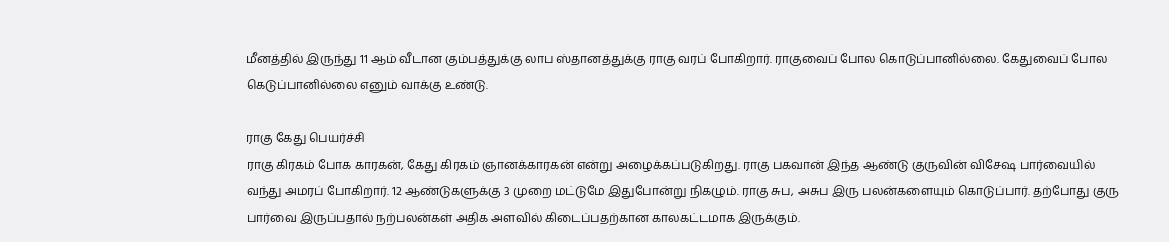மீனத்தில் இருந்து 11 ஆம் வீடான கும்பத்துக்கு லாப ஸ்தானத்துக்கு ராகு வரப் போகிறார். ராகுவைப் போல கொடுப்பானில்லை. கேதுவைப் போல கெடுப்பானில்லை எனும் வாக்கு உண்டு.

ராகு கேது பெயர்ச்சி
ராகு கிரகம் போக காரகன், கேது கிரகம் ஞானக்காரகன் என்று அழைக்கப்படுகிறது. ராகு பகவான் இந்த ஆண்டு குருவின் விசேஷ பார்வையில் வந்து அமரப் போகிறார். 12 ஆண்டுகளுக்கு 3 முறை மட்டுமே இதுபோன்று நிகழும். ராகு சுப, அசுப இரு பலன்களையும் கொடுப்பார். தற்போது குரு பார்வை இருப்பதால் நற்பலன்கள் அதிக அளவில் கிடைப்பதற்கான காலகட்டமாக இருக்கும்.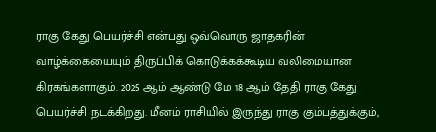ராகு கேது பெயர்ச்சி என்பது ஒவ்வொரு ஜாதகரின் வாழ்க்கையையும் திருப்பிக் கொடுக்கக்கூடிய வலிமையான கிரகங்களாகும். 2025 ஆம் ஆண்டு மே 18 ஆம் தேதி ராகு கேது பெயர்ச்சி நடக்கிறது. மீனம் ராசியில் இருந்து ராகு கும்பத்துக்கும்,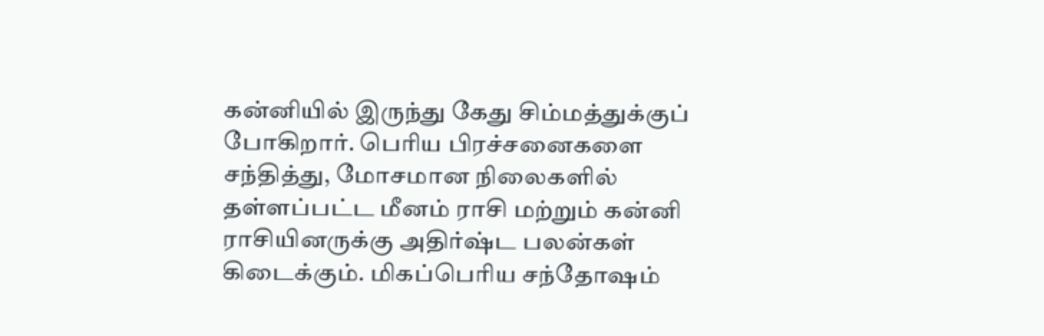கன்னியில் இருந்து கேது சிம்மத்துக்குப் போகிறார். பெரிய பிரச்சனைகளை சந்தித்து, மோசமான நிலைகளில் தள்ளப்பட்ட மீனம் ராசி மற்றும் கன்னி ராசியினருக்கு அதிர்ஷ்ட பலன்கள் கிடைக்கும். மிகப்பெரிய சந்தோஷம்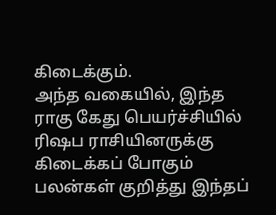கிடைக்கும்.
அந்த வகையில், இந்த ராகு கேது பெயர்ச்சியில் ரிஷப ராசியினருக்கு கிடைக்கப் போகும் பலன்கள் குறித்து இந்தப்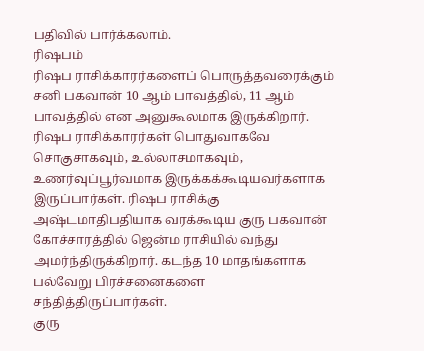பதிவில் பார்க்கலாம்.
ரிஷபம்
ரிஷப ராசிக்காரர்களைப் பொருத்தவரைக்கும் சனி பகவான் 10 ஆம் பாவத்தில், 11 ஆம் பாவத்தில் என அனுகூலமாக இருக்கிறார். ரிஷப ராசிக்காரர்கள் பொதுவாகவே சொகுசாகவும், உல்லாசமாகவும், உணர்வுப்பூர்வமாக இருக்கக்கூடியவர்களாக இருப்பார்கள். ரிஷப ராசிக்கு அஷ்டமாதிபதியாக வரக்கூடிய குரு பகவான் கோச்சாரத்தில் ஜென்ம ராசியில் வந்து அமர்ந்திருக்கிறார். கடந்த 10 மாதங்களாக பல்வேறு பிரச்சனைகளை சந்தித்திருப்பார்கள்.
குரு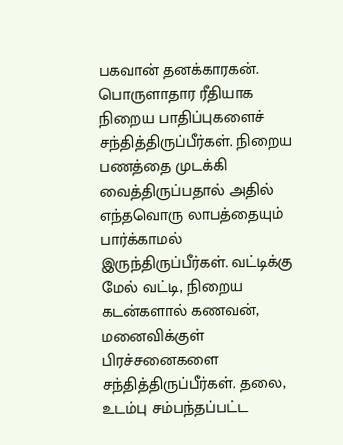பகவான் தனக்காரகன். பொருளாதார ரீதியாக நிறைய பாதிப்புகளைச் சந்தித்திருப்பீர்கள். நிறைய பணத்தை முடக்கி வைத்திருப்பதால் அதில் எந்தவொரு லாபத்தையும் பார்க்காமல் இருந்திருப்பீர்கள். வட்டிக்கு மேல் வட்டி, நிறைய கடன்களால் கணவன், மனைவிக்குள் பிரச்சனைகளை சந்தித்திருப்பீர்கள். தலை, உடம்பு சம்பந்தப்பட்ட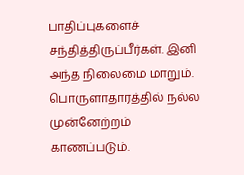பாதிப்புகளைச் சந்தித்திருப்பீர்கள். இனி அந்த நிலைமை மாறும். பொருளாதாரத்தில் நல்ல முன்னேற்றம் காணப்படும்.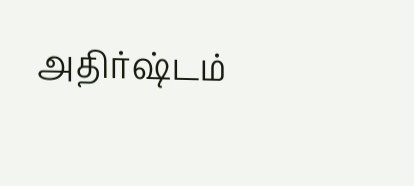அதிர்ஷ்டம்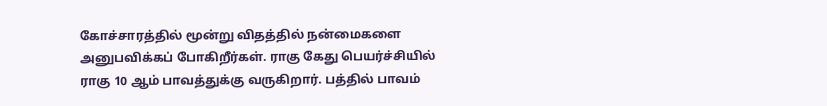கோச்சாரத்தில் மூன்று விதத்தில் நன்மைகளை அனுபவிக்கப் போகிறீர்கள். ராகு கேது பெயர்ச்சியில் ராகு 10 ஆம் பாவத்துக்கு வருகிறார். பத்தில் பாவம்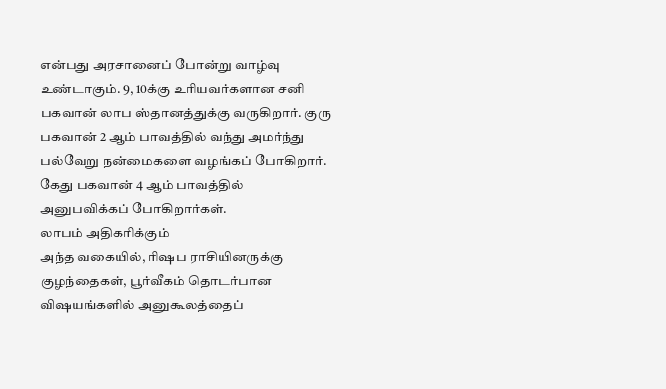என்பது அரசானைப் போன்று வாழ்வு உண்டாகும். 9, 10க்கு உரியவர்களான சனி பகவான் லாப ஸ்தானத்துக்கு வருகிறார். குரு பகவான் 2 ஆம் பாவத்தில் வந்து அமர்ந்து பல்வேறு நன்மைகளை வழங்கப் போகிறார். கேது பகவான் 4 ஆம் பாவத்தில் அனுபவிக்கப் போகிறார்கள்.
லாபம் அதிகரிக்கும்
அந்த வகையில், ரிஷப ராசியினருக்கு குழந்தைகள், பூர்வீகம் தொடர்பான விஷயங்களில் அனுகூலத்தைப்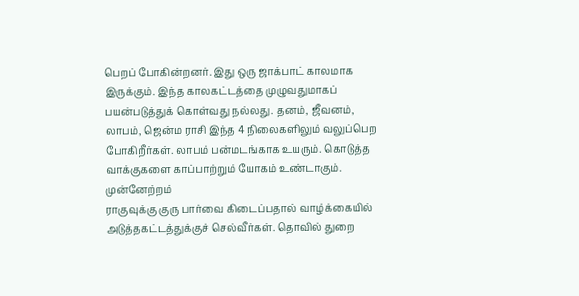பெறப் போகின்றனர். இது ஒரு ஜாக்பாட் காலமாக இருக்கும். இந்த காலகட்டத்தை முழுவதுமாகப் பயன்படுத்துக் கொள்வது நல்லது. தனம், ஜீவனம், லாபம், ஜென்ம ராசி இந்த 4 நிலைகளிலும் வலுப்பெற போகிறீர்கள். லாபம் பன்மடங்காக உயரும். கொடுத்த வாக்குகளை காப்பாற்றும் யோகம் உண்டாகும்.
முன்னேற்றம்
ராகுவுக்கு குரு பார்வை கிடைப்பதால் வாழ்க்கையில் அடுத்தகட்டத்துக்குச் செல்வீர்கள். தொவில் துறை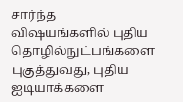சார்ந்த விஷயங்களில் புதிய தொழில்நுட்பங்களை புகுத்துவது, புதிய ஐடியாக்களை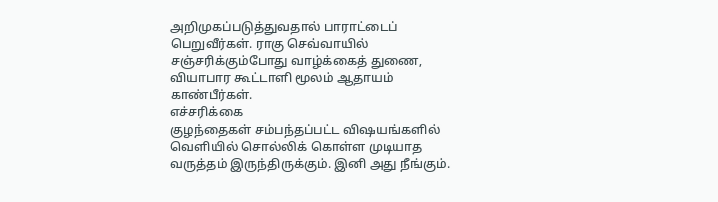அறிமுகப்படுத்துவதால் பாராட்டைப் பெறுவீர்கள். ராகு செவ்வாயில் சஞ்சரிக்கும்போது வாழ்க்கைத் துணை, வியாபார கூட்டாளி மூலம் ஆதாயம் காண்பீர்கள்.
எச்சரிக்கை
குழந்தைகள் சம்பந்தப்பட்ட விஷயங்களில் வெளியில் சொல்லிக் கொள்ள முடியாத வருத்தம் இருந்திருக்கும். இனி அது நீங்கும்.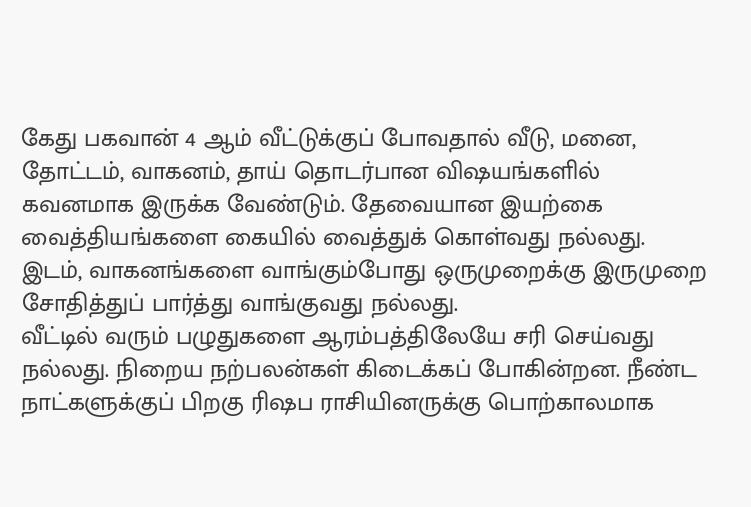கேது பகவான் 4 ஆம் வீட்டுக்குப் போவதால் வீடு, மனை, தோட்டம், வாகனம், தாய் தொடர்பான விஷயங்களில் கவனமாக இருக்க வேண்டும். தேவையான இயற்கை வைத்தியங்களை கையில் வைத்துக் கொள்வது நல்லது. இடம், வாகனங்களை வாங்கும்போது ஒருமுறைக்கு இருமுறை சோதித்துப் பார்த்து வாங்குவது நல்லது.
வீட்டில் வரும் பழுதுகளை ஆரம்பத்திலேயே சரி செய்வது நல்லது. நிறைய நற்பலன்கள் கிடைக்கப் போகின்றன. நீண்ட நாட்களுக்குப் பிறகு ரிஷப ராசியினருக்கு பொற்காலமாக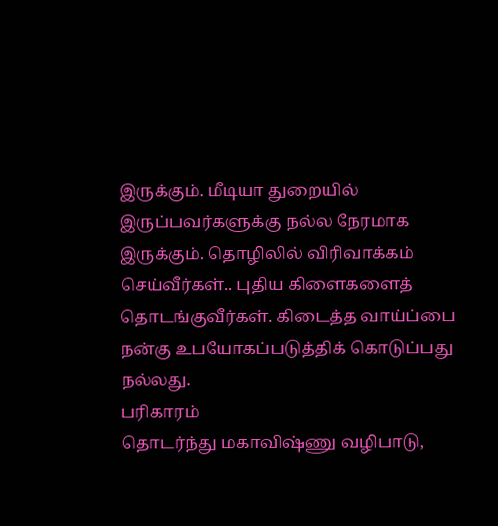இருக்கும். மீடியா துறையில் இருப்பவர்களுக்கு நல்ல நேரமாக இருக்கும். தொழிலில் விரிவாக்கம் செய்வீர்கள்.. புதிய கிளைகளைத் தொடங்குவீர்கள். கிடைத்த வாய்ப்பை நன்கு உபயோகப்படுத்திக் கொடுப்பது நல்லது.
பரிகாரம்
தொடர்ந்து மகாவிஷ்ணு வழிபாடு,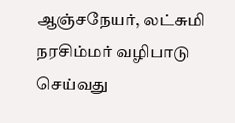ஆஞ்சநேயர், லட்சுமி நரசிம்மர் வழிபாடு செய்வது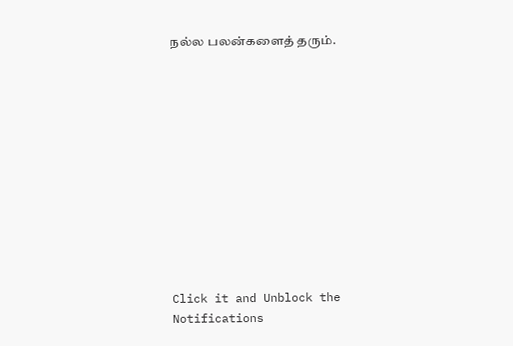நல்ல பலன்களைத் தரும்.












Click it and Unblock the Notifications